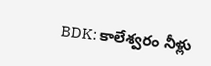BDK: కాలేశ్వరం నీళ్లు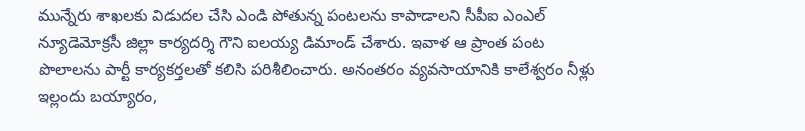మున్నేరు శాఖలకు విడుదల చేసి ఎండి పోతున్న పంటలను కాపాడాలని సీపీఐ ఎంఎల్ న్యూడెమోక్రసీ జిల్లా కార్యదర్శి గౌని ఐలయ్య డిమాండ్ చేశారు. ఇవాళ ఆ ప్రాంత పంట పొలాలను పార్టీ కార్యకర్తలతో కలిసి పరిశీలించారు. అనంతరం వ్యవసాయానికి కాలేశ్వరం నీళ్లు ఇల్లందు బయ్యారం,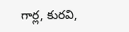గార్ల, కురవి,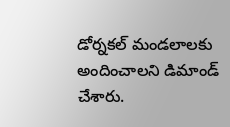డోర్నకల్ మండలాలకు అందించాలని డిమాండ్ చేశారు.